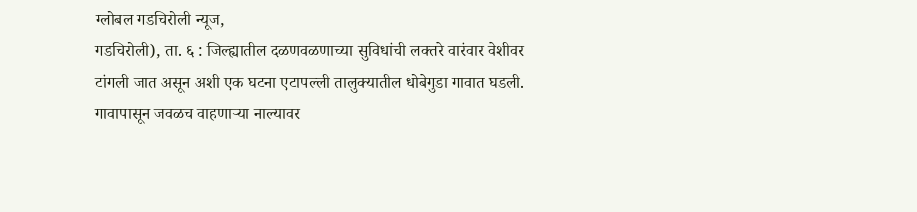ग्लोबल गडचिरोली न्यूज,
गडचिरोली), ता. ६ : जिल्ह्यातील दळणवळणाच्या सुविधांची लक्तरे वारंवार वेशीवर टांगली जात असून अशी एक घटना एटापल्ली तालुक्यातील धोबेगुडा गावात घडली. गावापासून जवळच वाहणाऱ्या नाल्यावर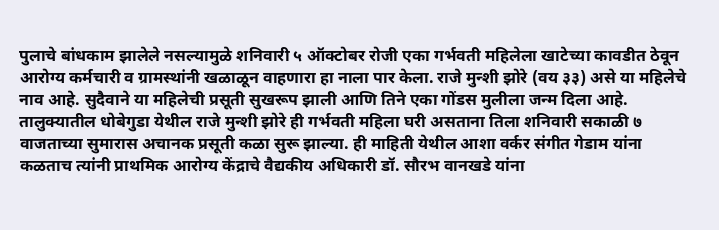पुलाचे बांधकाम झालेले नसल्यामुळे शनिवारी ५ ऑक्टोबर रोजी एका गर्भवती महिलेला खाटेच्या कावडीत ठेवून आरोग्य कर्मचारी व ग्रामस्थांनी खळाळून वाहणारा हा नाला पार केला. राजे मुन्शी झोरे (वय ३३) असे या महिलेचे नाव आहे. सुदैवाने या महिलेची प्रसूती सुखरूप झाली आणि तिने एका गोंडस मुलीला जन्म दिला आहे.
तालुक्यातील धोबेगुडा येथील राजे मुन्शी झोरे ही गर्भवती महिला घरी असताना तिला शनिवारी सकाळी ७ वाजताच्या सुमारास अचानक प्रसूती कळा सुरू झाल्या. ही माहिती येथील आशा वर्कर संगीत गेडाम यांना कळताच त्यांनी प्राथमिक आरोग्य केंद्राचे वैद्यकीय अधिकारी डॉ. सौरभ वानखडे यांना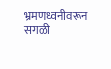भ्रमणध्वनीवरून सगळी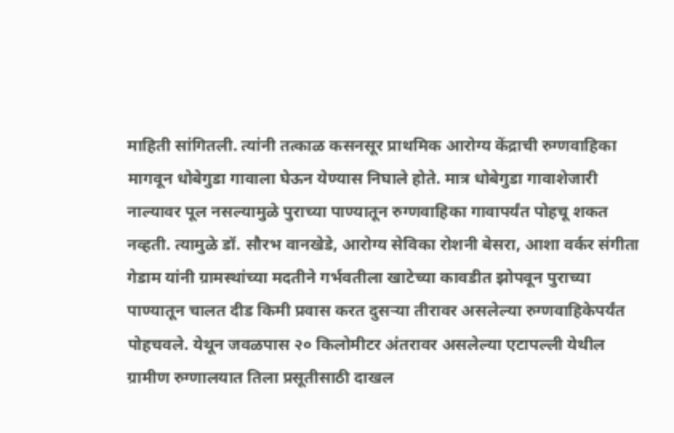माहिती सांगितली. त्यांनी तत्काळ कसनसूर प्राथमिक आरोग्य केंद्राची रुग्णवाहिका मागवून धोबेगुडा गावाला घेऊन येण्यास निघाले होते. मात्र धोबेगुडा गावाशेजारी नाल्यावर पूल नसल्यामुळे पुराच्या पाण्यातून रुग्णवाहिका गावापर्यंत पोहचू शकत नव्हती. त्यामुळे डॉ. सौरभ वानखेडे, आरोग्य सेविका रोशनी बेसरा, आशा वर्कर संगीता गेडाम यांनी ग्रामस्थांच्या मदतीने गर्भवतीला खाटेच्या कावडीत झोपवून पुराच्या पाण्यातून चालत दीड किमी प्रवास करत दुसऱ्या तीरावर असलेल्या रुग्णवाहिकेपर्यंत पोहचवले. येथून जवळपास २० किलोमीटर अंतरावर असलेल्या एटापल्ली येथील ग्रामीण रुग्णालयात तिला प्रसूतीसाठी दाखल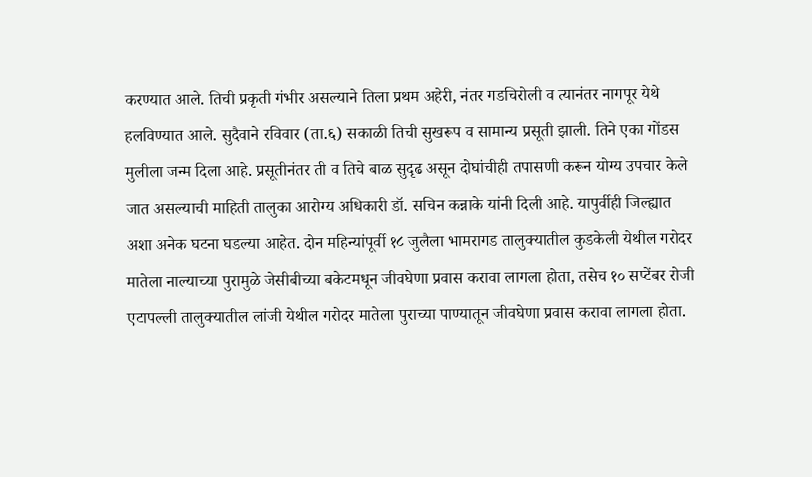करण्यात आले. तिची प्रकृती गंभीर असल्याने तिला प्रथम अहेरी, नंतर गडचिरोली व त्यानंतर नागपूर येथे हलविण्यात आले. सुदैवाने रविवार (ता.६) सकाळी तिची सुखरूप व सामान्य प्रसूती झाली. तिने एका गोंडस मुलीला जन्म दिला आहे. प्रसूतीनंतर ती व तिचे बाळ सुदृढ असून दोघांचीही तपासणी करून योग्य उपचार केले जात असल्याची माहिती तालुका आरोग्य अधिकारी डॉ. सचिन कन्नाके यांनी दिली आहे. यापुर्वीही जिल्ह्यात अशा अनेक घटना घडल्या आहेत. दोन महिन्यांपूर्वी १८ जुलैला भामरागड तालुक्यातील कुडकेली येथील गरोदर मातेला नाल्याच्या पुरामुळे जेसीबीच्या बकेटमधून जीवघेणा प्रवास करावा लागला होता, तसेच १० सप्टेंबर रोजी एटापल्ली तालुक्यातील लांजी येथील गरोदर मातेला पुराच्या पाण्यातून जीवघेणा प्रवास करावा लागला होता.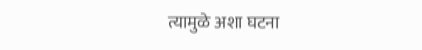त्यामुळे अशा घटना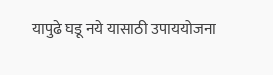यापुढे घडू नये यासाठी उपाययोजना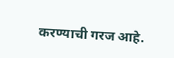करण्याची गरज आहे.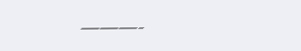———-